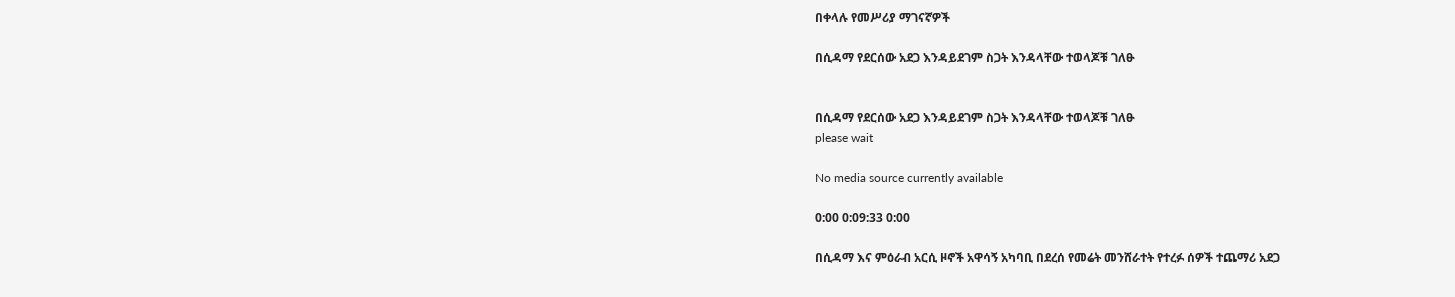በቀላሉ የመሥሪያ ማገናኛዎች

በሲዳማ የደርሰው አደጋ እንዳይደገም ስጋት እንዳላቸው ተወላጆቹ ገለፁ


በሲዳማ የደርሰው አደጋ እንዳይደገም ስጋት እንዳላቸው ተወላጆቹ ገለፁ
please wait

No media source currently available

0:00 0:09:33 0:00

በሲዳማ እና ምዕራብ አርሲ ዞኖች አዋሳኝ አካባቢ በደረሰ የመሬት መንሸራተት የተረፉ ሰዎች ተጨማሪ አደጋ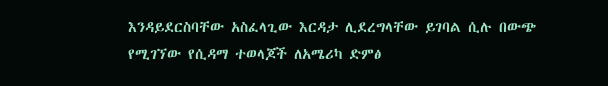እንዳይደርስባቸው አስፈላጊው እርዳታ ሊደረግላቸው ይገባል ሲሉ በውጭ የሚገኘው የሲዳማ ተወላጆች ለአሜሪካ ድምፅ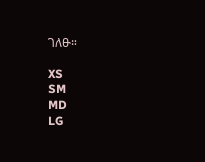ገለፁ።

XS
SM
MD
LG